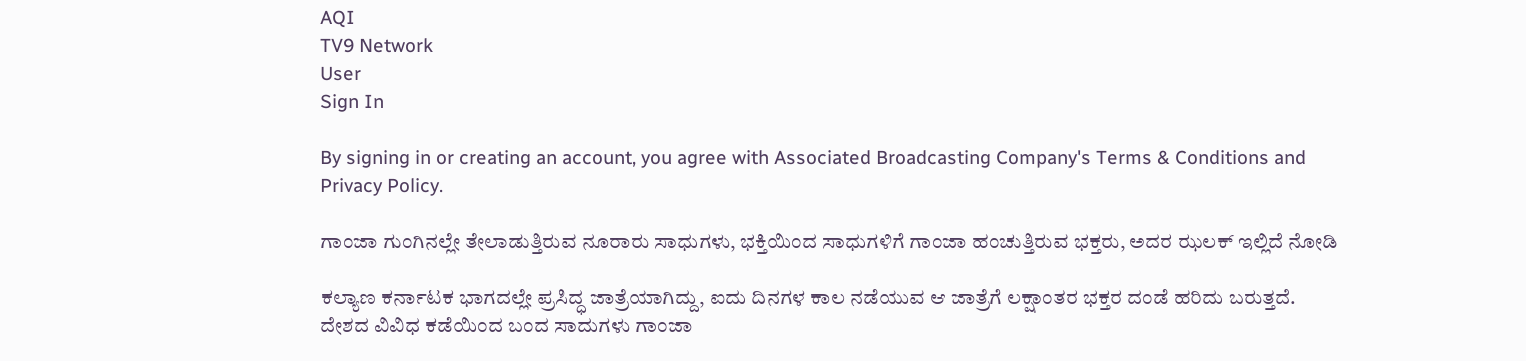AQI
TV9 Network
User
Sign In

By signing in or creating an account, you agree with Associated Broadcasting Company's Terms & Conditions and Privacy Policy.

ಗಾಂಜಾ ಗುಂಗಿನಲ್ಲೇ ತೇಲಾಡುತ್ತಿರುವ ನೂರಾರು ಸಾಧುಗಳು, ಭಕ್ತಿಯಿಂದ ಸಾಧುಗಳಿಗೆ ಗಾಂಜಾ ಹಂಚುತ್ತಿರುವ ಭಕ್ತರು, ಅದರ ಝಲಕ್ ಇಲ್ಲಿದೆ ನೋಡಿ

ಕಲ್ಯಾಣ ಕರ್ನಾಟಕ ಭಾಗದಲ್ಲೇ ಪ್ರಸಿದ್ಧ ಜಾತ್ರೆಯಾಗಿದ್ದು, ಐದು ದಿನಗಳ ಕಾಲ ನಡೆಯುವ ಆ ಜಾತ್ರೆಗೆ ಲಕ್ಷಾಂತರ ಭಕ್ತರ ದಂಡೆ ಹರಿದು ಬರುತ್ತದೆ. ದೇಶದ ವಿವಿಧ ಕಡೆಯಿಂದ ಬಂದ ಸಾದುಗಳು ಗಾಂಜಾ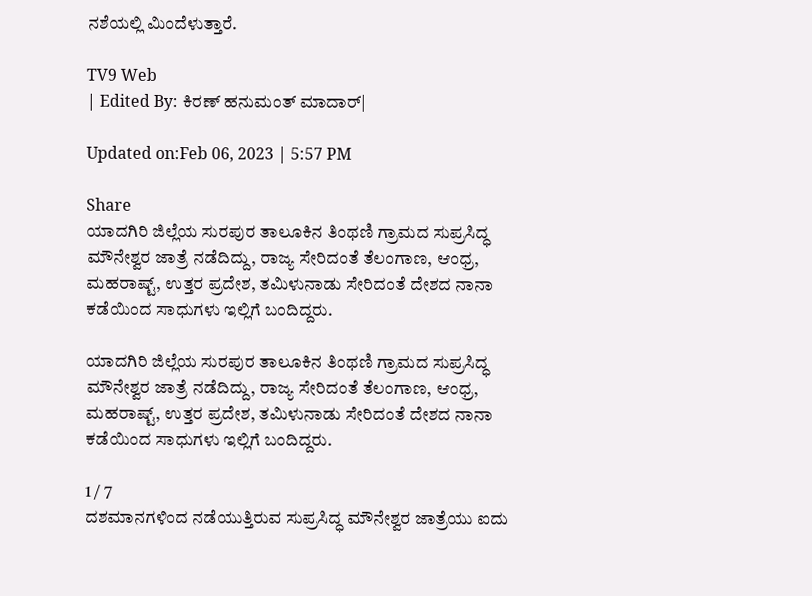ನಶೆಯಲ್ಲಿ ಮಿಂದೆಳುತ್ತಾರೆ.

TV9 Web
| Edited By: ಕಿರಣ್ ಹನುಮಂತ್ ಮಾದಾರ್|

Updated on:Feb 06, 2023 | 5:57 PM

Share
ಯಾದಗಿರಿ ಜಿಲ್ಲೆಯ ಸುರಪುರ ತಾಲೂಕಿನ ತಿಂಥಣಿ ಗ್ರಾಮದ ಸುಪ್ರಸಿದ್ಧ ಮೌನೇಶ್ವರ ಜಾತ್ರೆ ನಡೆದಿದ್ದು, ರಾಜ್ಯ ಸೇರಿದಂತೆ ತೆಲಂಗಾಣ, ಆಂಧ್ರ, ಮಹರಾಷ್ಟ್, ಉತ್ತರ ಪ್ರದೇಶ, ತಮಿಳುನಾಡು ಸೇರಿದಂತೆ ದೇಶದ ನಾನಾ ಕಡೆಯಿಂದ ಸಾಧುಗಳು ಇಲ್ಲಿಗೆ ಬಂದಿದ್ದರು.

ಯಾದಗಿರಿ ಜಿಲ್ಲೆಯ ಸುರಪುರ ತಾಲೂಕಿನ ತಿಂಥಣಿ ಗ್ರಾಮದ ಸುಪ್ರಸಿದ್ಧ ಮೌನೇಶ್ವರ ಜಾತ್ರೆ ನಡೆದಿದ್ದು, ರಾಜ್ಯ ಸೇರಿದಂತೆ ತೆಲಂಗಾಣ, ಆಂಧ್ರ, ಮಹರಾಷ್ಟ್, ಉತ್ತರ ಪ್ರದೇಶ, ತಮಿಳುನಾಡು ಸೇರಿದಂತೆ ದೇಶದ ನಾನಾ ಕಡೆಯಿಂದ ಸಾಧುಗಳು ಇಲ್ಲಿಗೆ ಬಂದಿದ್ದರು.

1 / 7
ದಶಮಾನಗಳಿಂದ ನಡೆಯುತ್ತಿರುವ ಸುಪ್ರಸಿದ್ಧ ಮೌನೇಶ್ವರ ಜಾತ್ರೆಯು ಐದು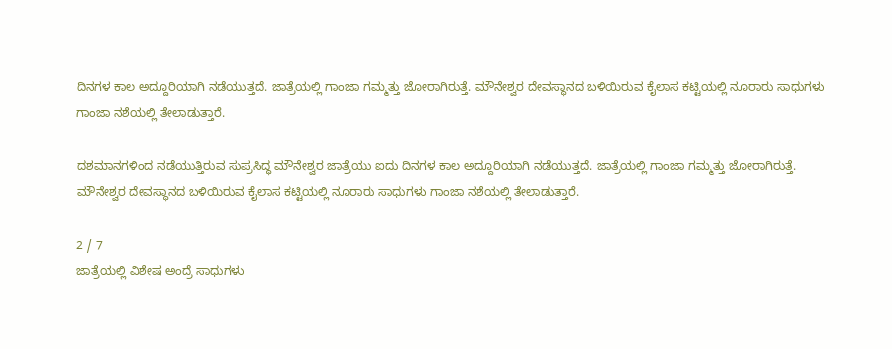ದಿನಗಳ ಕಾಲ ಅದ್ದೂರಿಯಾಗಿ ನಡೆಯುತ್ತದೆ. ಜಾತ್ರೆಯಲ್ಲಿ ಗಾಂಜಾ ಗಮ್ಮತ್ತು ಜೋರಾಗಿರುತ್ತೆ. ಮೌನೇಶ್ವರ ದೇವಸ್ಥಾನದ ಬಳಿಯಿರುವ ಕೈಲಾಸ ಕಟ್ಟಿಯಲ್ಲಿ ನೂರಾರು ಸಾಧುಗಳು ಗಾಂಜಾ ನಶೆಯಲ್ಲಿ ತೇಲಾಡುತ್ತಾರೆ.

ದಶಮಾನಗಳಿಂದ ನಡೆಯುತ್ತಿರುವ ಸುಪ್ರಸಿದ್ಧ ಮೌನೇಶ್ವರ ಜಾತ್ರೆಯು ಐದು ದಿನಗಳ ಕಾಲ ಅದ್ದೂರಿಯಾಗಿ ನಡೆಯುತ್ತದೆ. ಜಾತ್ರೆಯಲ್ಲಿ ಗಾಂಜಾ ಗಮ್ಮತ್ತು ಜೋರಾಗಿರುತ್ತೆ. ಮೌನೇಶ್ವರ ದೇವಸ್ಥಾನದ ಬಳಿಯಿರುವ ಕೈಲಾಸ ಕಟ್ಟಿಯಲ್ಲಿ ನೂರಾರು ಸಾಧುಗಳು ಗಾಂಜಾ ನಶೆಯಲ್ಲಿ ತೇಲಾಡುತ್ತಾರೆ.

2 / 7
ಜಾತ್ರೆಯಲ್ಲಿ ವಿಶೇಷ ಅಂದ್ರೆ ಸಾಧುಗಳು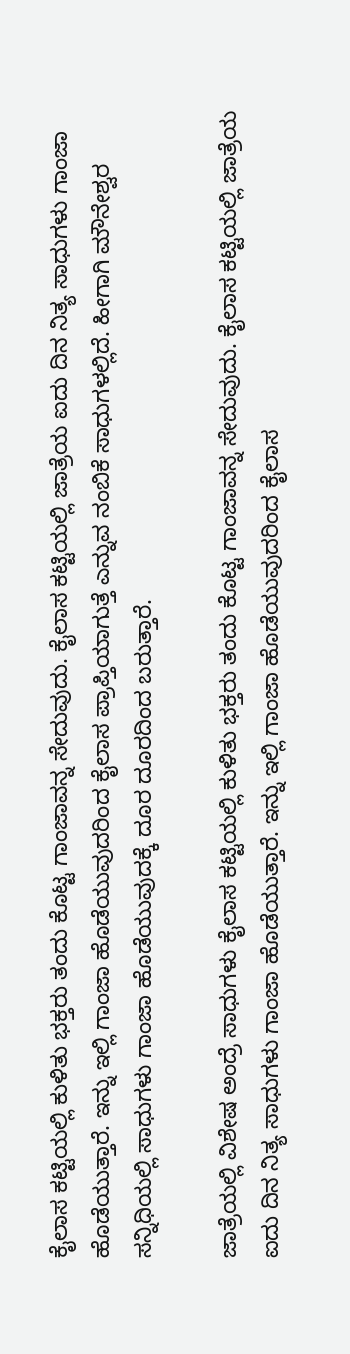ಕೈಲಾಸ ಕಟ್ಟಿಯಲ್ಲಿ ಕುಳಿತು ಭಕ್ತರು ತಂದು ಕೊಟ್ಟ ಗಾಂಜಾವನ್ನ ಸೇದುವುದು. ಕೈಲಾಸ ಕಟ್ಟಿಯಲ್ಲಿ ಜಾತ್ರೆಯ ಐದು ದಿನ ನಿತ್ಯ ಸಾಧುಗಳು ಗಾಂಜಾ ಹೊಡೆಯುತ್ತಾರೆ. ಇನ್ನು ಇಲ್ಲಿ ಗಾಂಜಾ ಹೊಡೆಯುವುದರಿಂದ ಕೈಲಾಸ ಪ್ರಾಪ್ತಿಯಾಗುತ್ತೆ ಎನ್ನುವ ನಂಬಿಕೆ ಸಾಧುಗಳಲ್ಲಿದೆ. ಹೀಗಾಗಿ ಮೌನೇಶ್ವರ ಸನ್ನಿಧಿಯಲ್ಲಿ ಸಾಧುಗಳು ಗಾಂಜಾ ಹೊಡೆಯುವುದಕ್ಕೆ ದೂರ ದೂರದಿಂದ ಬರುತ್ತಾರೆ.

ಜಾತ್ರೆಯಲ್ಲಿ ವಿಶೇಷ ಅಂದ್ರೆ ಸಾಧುಗಳು ಕೈಲಾಸ ಕಟ್ಟಿಯಲ್ಲಿ ಕುಳಿತು ಭಕ್ತರು ತಂದು ಕೊಟ್ಟ ಗಾಂಜಾವನ್ನ ಸೇದುವುದು. ಕೈಲಾಸ ಕಟ್ಟಿಯಲ್ಲಿ ಜಾತ್ರೆಯ ಐದು ದಿನ ನಿತ್ಯ ಸಾಧುಗಳು ಗಾಂಜಾ ಹೊಡೆಯುತ್ತಾರೆ. ಇನ್ನು ಇಲ್ಲಿ ಗಾಂಜಾ ಹೊಡೆಯುವುದರಿಂದ ಕೈಲಾಸ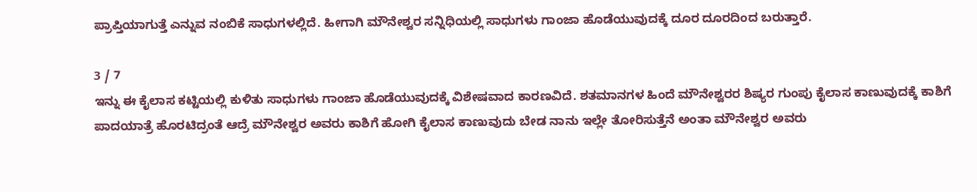ಪ್ರಾಪ್ತಿಯಾಗುತ್ತೆ ಎನ್ನುವ ನಂಬಿಕೆ ಸಾಧುಗಳಲ್ಲಿದೆ. ಹೀಗಾಗಿ ಮೌನೇಶ್ವರ ಸನ್ನಿಧಿಯಲ್ಲಿ ಸಾಧುಗಳು ಗಾಂಜಾ ಹೊಡೆಯುವುದಕ್ಕೆ ದೂರ ದೂರದಿಂದ ಬರುತ್ತಾರೆ.

3 / 7
ಇನ್ನು ಈ ಕೈಲಾಸ ಕಟ್ಟಿಯಲ್ಲಿ ಕುಳಿತು ಸಾಧುಗಳು ಗಾಂಜಾ ಹೊಡೆಯುವುದಕ್ಕೆ ವಿಶೇಷವಾದ ಕಾರಣವಿದೆ. ಶತಮಾನಗಳ ಹಿಂದೆ ಮೌನೇಶ್ವರರ ಶಿಷ್ಯರ ಗುಂಪು ಕೈಲಾಸ ಕಾಣುವುದಕ್ಕೆ ಕಾಶಿಗೆ ಪಾದಯಾತ್ರೆ ಹೊರಟಿದ್ರಂತೆ ಆದ್ರೆ ಮೌನೇಶ್ವರ ಅವರು ಕಾಶಿಗೆ ಹೋಗಿ ಕೈಲಾಸ ಕಾಣುವುದು ಬೇಡ ನಾನು ಇಲ್ಲೇ ತೋರಿಸುತ್ತೆನೆ ಅಂತಾ ಮೌನೇಶ್ವರ ಅವರು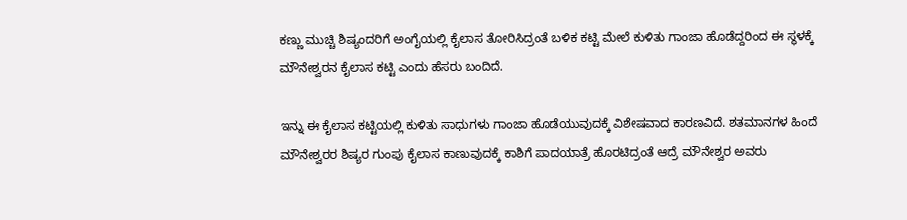ಕಣ್ಣು ಮುಚ್ಚಿ ಶಿಷ್ಯಂದರಿಗೆ ಅಂಗೈಯಲ್ಲಿ ಕೈಲಾಸ ತೋರಿಸಿದ್ರಂತೆ ಬಳಿಕ ಕಟ್ಟಿ ಮೇಲೆ ಕುಳಿತು ಗಾಂಜಾ ಹೊಡೆದ್ದರಿಂದ ಈ ಸ್ಥಳಕ್ಕೆ ಮೌನೇಶ್ವರನ ಕೈಲಾಸ ಕಟ್ಟಿ ಎಂದು ಹೆಸರು ಬಂದಿದೆ.

ಇನ್ನು ಈ ಕೈಲಾಸ ಕಟ್ಟಿಯಲ್ಲಿ ಕುಳಿತು ಸಾಧುಗಳು ಗಾಂಜಾ ಹೊಡೆಯುವುದಕ್ಕೆ ವಿಶೇಷವಾದ ಕಾರಣವಿದೆ. ಶತಮಾನಗಳ ಹಿಂದೆ ಮೌನೇಶ್ವರರ ಶಿಷ್ಯರ ಗುಂಪು ಕೈಲಾಸ ಕಾಣುವುದಕ್ಕೆ ಕಾಶಿಗೆ ಪಾದಯಾತ್ರೆ ಹೊರಟಿದ್ರಂತೆ ಆದ್ರೆ ಮೌನೇಶ್ವರ ಅವರು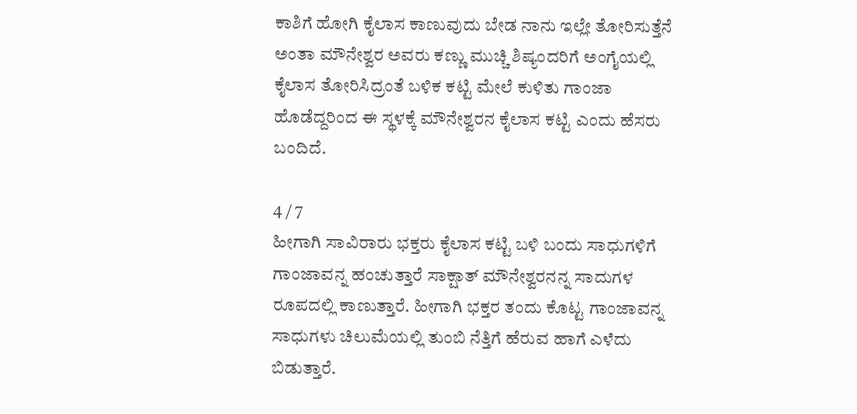ಕಾಶಿಗೆ ಹೋಗಿ ಕೈಲಾಸ ಕಾಣುವುದು ಬೇಡ ನಾನು ಇಲ್ಲೇ ತೋರಿಸುತ್ತೆನೆ ಅಂತಾ ಮೌನೇಶ್ವರ ಅವರು ಕಣ್ಣು ಮುಚ್ಚಿ ಶಿಷ್ಯಂದರಿಗೆ ಅಂಗೈಯಲ್ಲಿ ಕೈಲಾಸ ತೋರಿಸಿದ್ರಂತೆ ಬಳಿಕ ಕಟ್ಟಿ ಮೇಲೆ ಕುಳಿತು ಗಾಂಜಾ ಹೊಡೆದ್ದರಿಂದ ಈ ಸ್ಥಳಕ್ಕೆ ಮೌನೇಶ್ವರನ ಕೈಲಾಸ ಕಟ್ಟಿ ಎಂದು ಹೆಸರು ಬಂದಿದೆ.

4 / 7
ಹೀಗಾಗಿ ಸಾವಿರಾರು ಭಕ್ತರು ಕೈಲಾಸ ಕಟ್ಟಿ ಬಳಿ ಬಂದು ಸಾಧುಗಳಿಗೆ ಗಾಂಜಾವನ್ನ ಹಂಚುತ್ತಾರೆ ಸಾಕ್ಷಾತ್ ಮೌನೇಶ್ವರನನ್ನ ಸಾದುಗಳ ರೂಪದಲ್ಲಿ ಕಾಣುತ್ತಾರೆ. ಹೀಗಾಗಿ ಭಕ್ತರ ತಂದು ಕೊಟ್ಟ ಗಾಂಜಾವನ್ನ ಸಾಧುಗಳು ಚಿಲುಮೆಯಲ್ಲಿ ತುಂಬಿ ನೆತ್ತಿಗೆ ಹೆರುವ ಹಾಗೆ ಎಳೆದು ಬಿಡುತ್ತಾರೆ.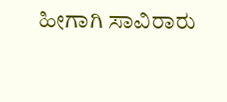ಹೀಗಾಗಿ ಸಾವಿರಾರು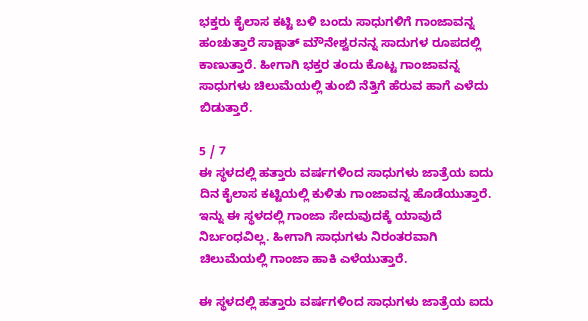ಭಕ್ತರು ಕೈಲಾಸ ಕಟ್ಟಿ ಬಳಿ ಬಂದು ಸಾಧುಗಳಿಗೆ ಗಾಂಜಾವನ್ನ ಹಂಚುತ್ತಾರೆ ಸಾಕ್ಷಾತ್ ಮೌನೇಶ್ವರನನ್ನ ಸಾದುಗಳ ರೂಪದಲ್ಲಿ ಕಾಣುತ್ತಾರೆ. ಹೀಗಾಗಿ ಭಕ್ತರ ತಂದು ಕೊಟ್ಟ ಗಾಂಜಾವನ್ನ ಸಾಧುಗಳು ಚಿಲುಮೆಯಲ್ಲಿ ತುಂಬಿ ನೆತ್ತಿಗೆ ಹೆರುವ ಹಾಗೆ ಎಳೆದು ಬಿಡುತ್ತಾರೆ.

5 / 7
ಈ ಸ್ಥಳದಲ್ಲಿ ಹತ್ತಾರು ವರ್ಷಗಳಿಂದ ಸಾಧುಗಳು ಜಾತ್ರೆಯ ಐದು ದಿನ ಕೈಲಾಸ ಕಟ್ಟಿಯಲ್ಲಿ ಕುಳಿತು ಗಾಂಜಾವನ್ನ ಹೊಡೆಯುತ್ತಾರೆ. ಇನ್ನು ಈ ಸ್ಥಳದಲ್ಲಿ ಗಾಂಜಾ ಸೇದುವುದಕ್ಕೆ ಯಾವುದೆ ನಿರ್ಬಂಧವಿಲ್ಲ. ಹೀಗಾಗಿ ಸಾಧುಗಳು ನಿರಂತರವಾಗಿ ಚಿಲುಮೆಯಲ್ಲಿ ಗಾಂಜಾ ಹಾಕಿ ಎಳೆಯುತ್ತಾರೆ.

ಈ ಸ್ಥಳದಲ್ಲಿ ಹತ್ತಾರು ವರ್ಷಗಳಿಂದ ಸಾಧುಗಳು ಜಾತ್ರೆಯ ಐದು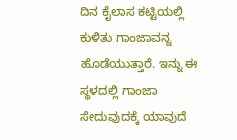ದಿನ ಕೈಲಾಸ ಕಟ್ಟಿಯಲ್ಲಿ ಕುಳಿತು ಗಾಂಜಾವನ್ನ ಹೊಡೆಯುತ್ತಾರೆ. ಇನ್ನು ಈ ಸ್ಥಳದಲ್ಲಿ ಗಾಂಜಾ ಸೇದುವುದಕ್ಕೆ ಯಾವುದೆ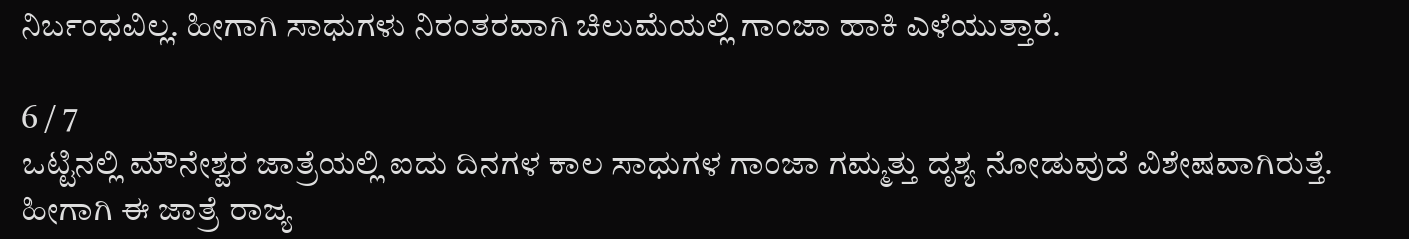ನಿರ್ಬಂಧವಿಲ್ಲ. ಹೀಗಾಗಿ ಸಾಧುಗಳು ನಿರಂತರವಾಗಿ ಚಿಲುಮೆಯಲ್ಲಿ ಗಾಂಜಾ ಹಾಕಿ ಎಳೆಯುತ್ತಾರೆ.

6 / 7
ಒಟ್ಟಿನಲ್ಲಿ ಮೌನೇಶ್ವರ ಜಾತ್ರೆಯಲ್ಲಿ ಐದು ದಿನಗಳ ಕಾಲ ಸಾಧುಗಳ ಗಾಂಜಾ ಗಮ್ಮತ್ತು ದೃಶ್ಯ ನೋಡುವುದೆ ವಿಶೇಷವಾಗಿರುತ್ತೆ. ಹೀಗಾಗಿ ಈ ಜಾತ್ರೆ ರಾಜ್ಯ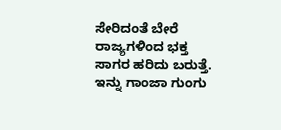ಸೇರಿದಂತೆ ಬೇರೆ ರಾಜ್ಯಗಳಿಂದ ಭಕ್ತ ಸಾಗರ ಹರಿದು ಬರುತ್ತೆ. ಇನ್ನು ಗಾಂಜಾ ಗುಂಗು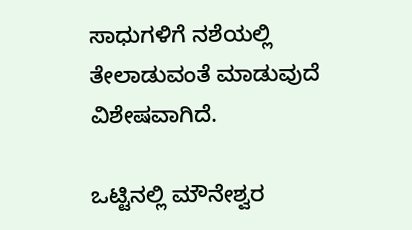ಸಾಧುಗಳಿಗೆ ನಶೆಯಲ್ಲಿ ತೇಲಾಡುವಂತೆ ಮಾಡುವುದೆ ವಿಶೇಷವಾಗಿದೆ.

ಒಟ್ಟಿನಲ್ಲಿ ಮೌನೇಶ್ವರ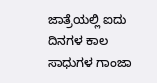ಜಾತ್ರೆಯಲ್ಲಿ ಐದು ದಿನಗಳ ಕಾಲ ಸಾಧುಗಳ ಗಾಂಜಾ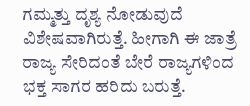ಗಮ್ಮತ್ತು ದೃಶ್ಯ ನೋಡುವುದೆ ವಿಶೇಷವಾಗಿರುತ್ತೆ. ಹೀಗಾಗಿ ಈ ಜಾತ್ರೆ ರಾಜ್ಯ ಸೇರಿದಂತೆ ಬೇರೆ ರಾಜ್ಯಗಳಿಂದ ಭಕ್ತ ಸಾಗರ ಹರಿದು ಬರುತ್ತೆ.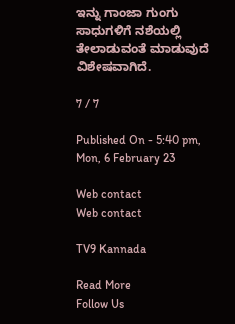ಇನ್ನು ಗಾಂಜಾ ಗುಂಗು ಸಾಧುಗಳಿಗೆ ನಶೆಯಲ್ಲಿ ತೇಲಾಡುವಂತೆ ಮಾಡುವುದೆ ವಿಶೇಷವಾಗಿದೆ.

7 / 7

Published On - 5:40 pm, Mon, 6 February 23

Web contact
Web contact

TV9 Kannada

Read More
Follow Us